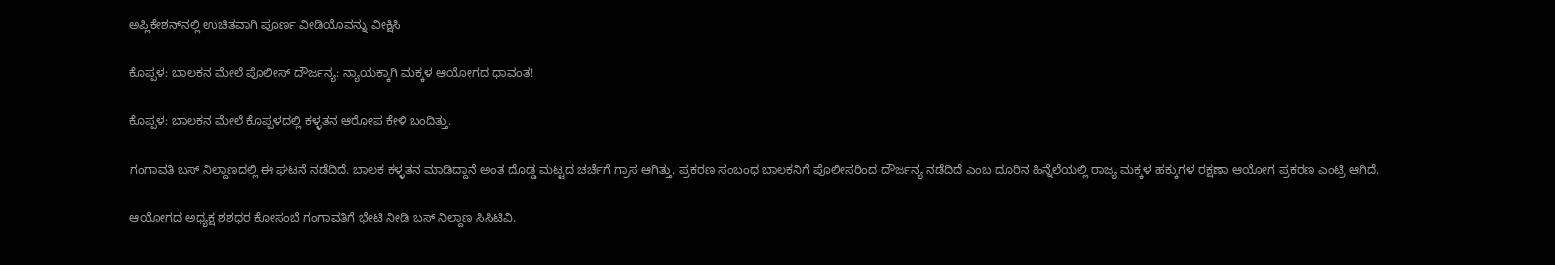ಅಪ್ಲಿಕೇಶನ್‌ನಲ್ಲಿ ಉಚಿತವಾಗಿ ಪೂರ್ಣ ವೀಡಿಯೊವನ್ನು ವೀಕ್ಷಿಸಿ

ಕೊಪ್ಪಳ: ಬಾಲಕನ ಮೇಲೆ ಪೊಲೀಸ್ ದೌರ್ಜನ್ಯ: ನ್ಯಾಯಕ್ಕಾಗಿ ಮಕ್ಕಳ ಆಯೋಗದ ಧಾವಂತ!

ಕೊಪ್ಪಳ: ಬಾಲಕನ ಮೇಲೆ ಕೊಪ್ಪಳದಲ್ಲಿ ಕಳ್ಳತನ ಆರೋಪ ಕೇಳಿ ಬಂದಿತ್ತು.

ಗಂಗಾವತಿ ಬಸ್ ನಿಲ್ದಾಣದಲ್ಲಿ ಈ ಘಟನೆ ನಡೆದಿದೆ. ಬಾಲಕ ಕಳ್ಳತನ ಮಾಡಿದ್ದಾನೆ ಅಂತ ದೊಡ್ಡ ಮಟ್ಟದ ಚರ್ಚೆಗೆ ಗ್ರಾಸ ಆಗಿತ್ತು. ಪ್ರಕರಣ ಸಂಬಂಧ ಬಾಲಕನಿಗೆ ಪೊಲೀಸರಿಂದ ದೌರ್ಜನ್ಯ ನಡೆದಿದೆ ಎಂಬ ದೂರಿನ ಹಿನ್ನೆಲೆಯಲ್ಲಿ ರಾಜ್ಯ ಮಕ್ಕಳ ಹಕ್ಕುಗಳ ರಕ್ಷಣಾ ಆಯೋಗ ಪ್ರಕರಣ ಎಂಟ್ರಿ ಆಗಿದೆ.

ಆಯೋಗದ ಅಧ್ಯಕ್ಷ ಶಶಧರ ಕೋಸಂಬೆ ಗಂಗಾವತಿಗೆ ಭೇಟಿ ನೀಡಿ ಬಸ್ ನಿಲ್ದಾಣ ಸಿಸಿಟಿವಿ.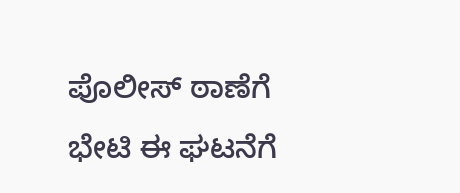ಪೊಲೀಸ್ ಠಾಣೆಗೆ ಭೇಟಿ ಈ ಘಟನೆಗೆ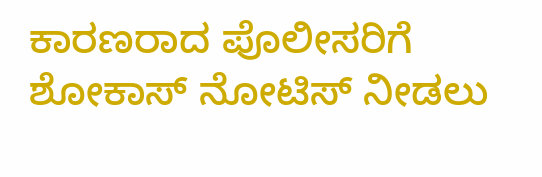ಕಾರಣರಾದ ಪೊಲೀಸರಿಗೆ ಶೋಕಾಸ್ ನೋಟಿಸ್ ನೀಡಲು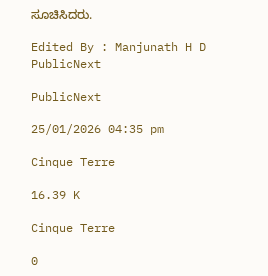ಸೂಚಿಸಿದರು.

Edited By : Manjunath H D
PublicNext

PublicNext

25/01/2026 04:35 pm

Cinque Terre

16.39 K

Cinque Terre

0